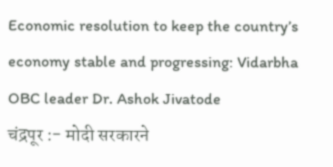Economic resolution to keep the country’s economy stable and progressing: Vidarbha OBC leader Dr. Ashok Jivatode
चंद्रपूर :- मोदी सरकारने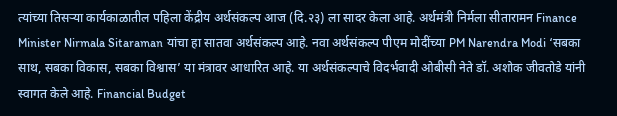त्यांच्या तिसऱ्या कार्यकाळातील पहिला केंद्रीय अर्थसंकल्प आज (दि.२३) ला सादर केला आहे. अर्थमंत्री निर्मला सीतारामन Finance Minister Nirmala Sitaraman यांचा हा सातवा अर्थसंकल्प आहे. नवा अर्थसंकल्प पीएम मोदींच्या PM Narendra Modi ‘सबका साथ, सबका विकास, सबका विश्वास’ या मंत्रावर आधारित आहे. या अर्थसंकल्पाचे विदर्भवादी ओबीसी नेते डॉ. अशोक जीवतोडे यांनी स्वागत केले आहे. Financial Budget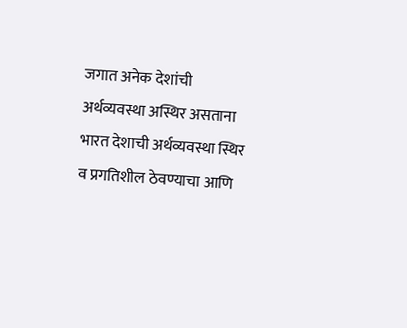जगात अनेक देशांची अर्थव्यवस्था अस्थिर असताना भारत देशाची अर्थव्यवस्था स्थिर व प्रगतिशील ठेवण्याचा आणि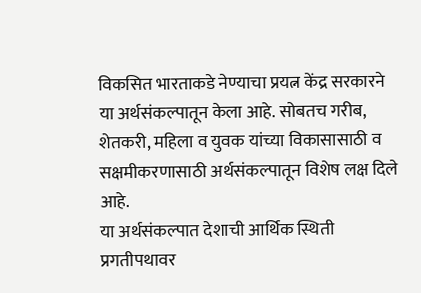विकसित भारताकडे नेण्याचा प्रयत्न केंद्र सरकारने या अर्थसंकल्पातून केला आहे. सोबतच गरीब, शेतकरी, महिला व युवक यांच्या विकासासाठी व सक्षमीकरणासाठी अर्थसंकल्पातून विशेष लक्ष दिले आहे.
या अर्थसंकल्पात देशाची आर्थिक स्थिती प्रगतीपथावर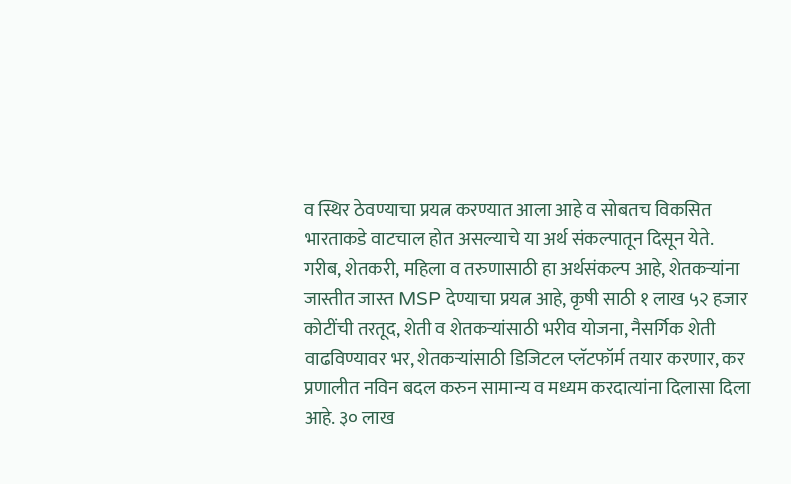व स्थिर ठेवण्याचा प्रयत्न करण्यात आला आहे व सोबतच विकसित भारताकडे वाटचाल होत असल्याचे या अर्थ संकल्पातून दिसून येते. गरीब, शेतकरी, महिला व तरुणासाठी हा अर्थसंकल्प आहे, शेतकऱ्यांना जास्तीत जास्त MSP देण्याचा प्रयत्न आहे, कृषी साठी १ लाख ५२ हजार कोटींची तरतूद, शेती व शेतकऱ्यांसाठी भरीव योजना, नैसर्गिक शेती वाढविण्यावर भर, शेतकऱ्यांसाठी डिजिटल प्लॅटफॉर्म तयार करणार, कर प्रणालीत नविन बदल करुन सामान्य व मध्यम करदात्यांना दिलासा दिला आहे. ३० लाख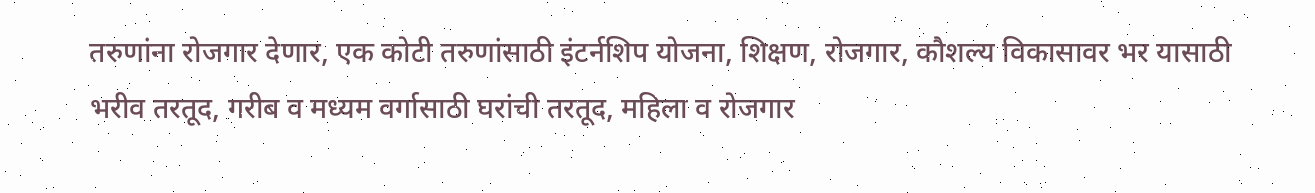तरुणांना रोजगार देणार, एक कोटी तरुणांसाठी इंटर्नशिप योजना, शिक्षण, रोजगार, कौशल्य विकासावर भर यासाठी भरीव तरतूद, गरीब व मध्यम वर्गासाठी घरांची तरतूद, महिला व रोजगार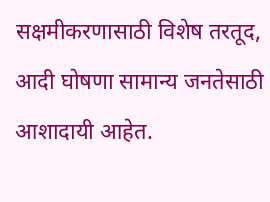सक्षमीकरणासाठी विशेष तरतूद, आदी घोषणा सामान्य जनतेसाठी आशादायी आहेत.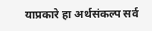याप्रकारे हा अर्थसंकल्प सर्व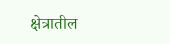क्षेत्रातील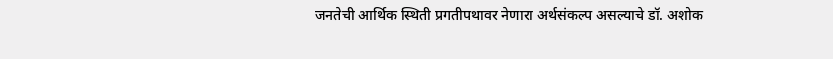जनतेची आर्थिक स्थिती प्रगतीपथावर नेणारा अर्थसंकल्प असल्याचे डॉ. अशोक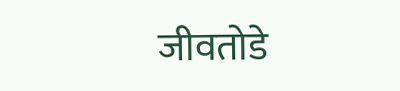जीवतोडे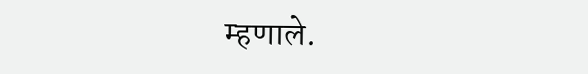म्हणाले.